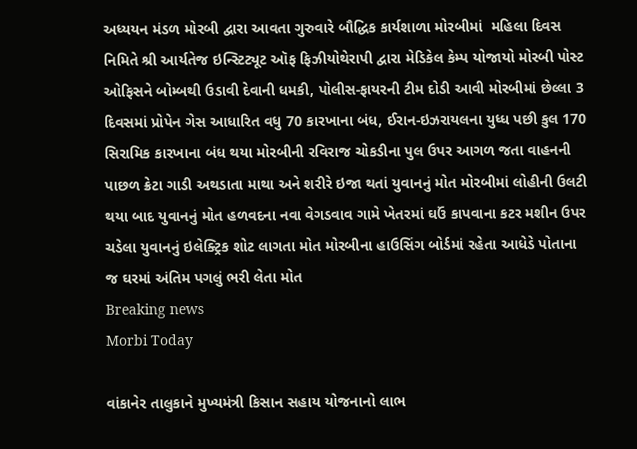અધ્યયન મંડળ મોરબી દ્વારા આવતા ગુરુવારે બૌદ્ધિક કાર્યશાળા મોરબીમાં  મહિલા દિવસ નિમિતે શ્રી આર્યતેજ ઇન્સ્ટિટ્યૂટ ઑફ ફિઝીયોથેરાપી દ્વારા મેડિકેલ કેમ્પ યોજાયો મોરબી પોસ્ટ ઓફિસને બોમ્બથી ઉડાવી દેવાની ધમકી, પોલીસ-ફાયરની ટીમ દોડી આવી મોરબીમાં છેલ્લા 3 દિવસમાં પ્રોપેન ગેસ આધારિત વધુ 70 કારખાના બંધ, ઈરાન-ઇઝરાયલના યુધ્ધ પછી કુલ 170 સિરામિક કારખાના બંધ થયા મોરબીની રવિરાજ ચોકડીના પુલ ઉપર આગળ જતા વાહનની પાછળ ક્રેટા ગાડી અથડાતા માથા અને શરીરે ઇજા થતાં યુવાનનું મોત મોરબીમાં લોહીની ઉલટી થયા બાદ યુવાનનું મોત હળવદના નવા વેગડવાવ ગામે ખેતરમાં ઘઉં કાપવાના કટર મશીન ઉપર ચડેલા યુવાનનું ઇલેક્ટ્રિક શોટ લાગતા મોત મોરબીના હાઉસિંગ બોર્ડમાં રહેતા આધેડે પોતાના જ ઘરમાં અંતિમ પગલું ભરી લેતા મોત
Breaking news
Morbi Today

વાંકાનેર તાલુકાને મુખ્યમંત્રી કિસાન સહાય યોજનાનો લાભ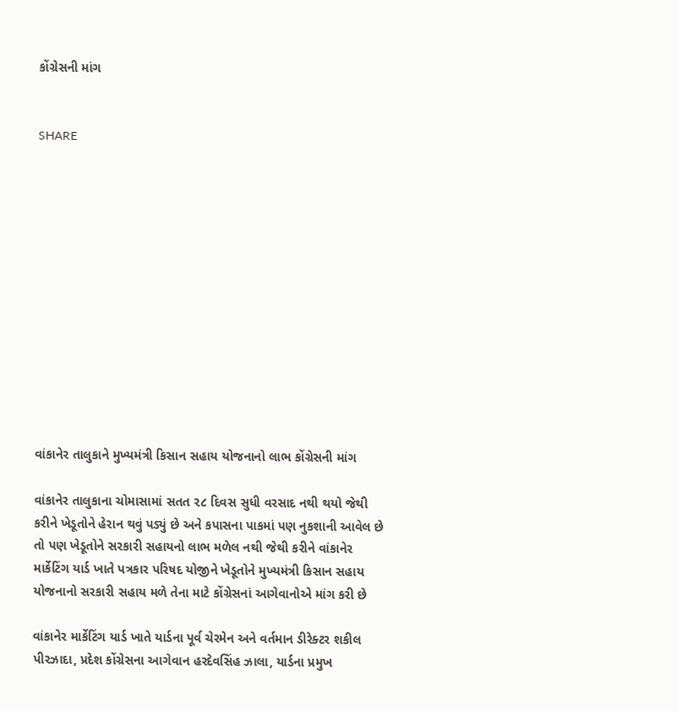કોંગ્રેસની માંગ


SHARE













વાંકાનેર તાલુકાને મુખ્યમંત્રી કિસાન સહાય યોજનાનો લાભ કોંગ્રેસની માંગ

વાંકાનેર તાલુકાના ચોમાસામાં સતત ૨૮ દિવસ સુધી વરસાદ નથી થયો જેથી કરીને ખેડૂતોને હેરાન થવું પડ્યું છે અને કપાસના પાકમાં પણ નુકશાની આવેલ છે તો પણ ખેડૂતોને સરકારી સહાયનો લાભ મળેલ નથી જેથી કરીને વાંકાનેર માર્કેટિંગ યાર્ડ ખાતે પત્રકાર પરિષદ યોજીને ખેડૂતોને મુખ્યમંત્રી કિસાન સહાય યોજનાનો સરકારી સહાય મળે તેના માટે કોંગ્રેસનાં આગેવાનોએ માંગ કરી છે

વાંકાનેર માર્કેટિંગ યાર્ડ ખાતે યાર્ડના પૂર્વ ચેરમેન અને વર્તમાન ડીરેક્ટર શકીલ પીરઝાદા, પ્રદેશ કોંગ્રેસના આગેવાન હરદેવસિંહ ઝાલા, યાર્ડના પ્રમુખ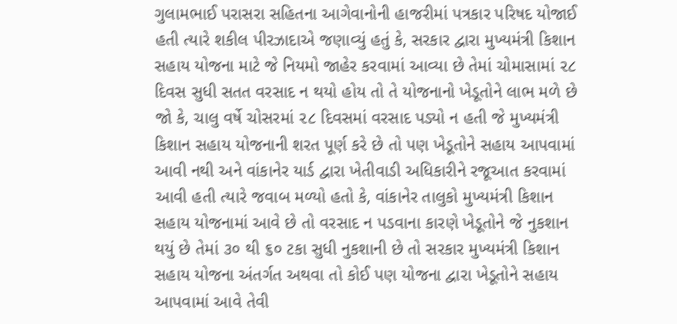ગુલામભાઈ પરાસરા સહિતના આગેવાનોની હાજરીમાં પત્રકાર પરિષદ યોજાઈ હતી ત્યારે શકીલ પીરઝાદાએ જણાવ્યું હતું કે, સરકાર દ્વારા મુખ્યમંત્રી કિશાન સહાય યોજના માટે જે નિયમો જાહેર કરવામાં આવ્યા છે તેમાં ચોમાસામાં ૨૮ દિવસ સુધી સતત વરસાદ ન થયો હોય તો તે યોજનાનો ખેડૂતોને લાભ મળે છે જો કે, ચાલુ વર્ષે ચોસરમાં ૨૮ દિવસમાં વરસાદ પડ્યો ન હતી જે મુખ્યમંત્રી કિશાન સહાય યોજનાની શરત પૂર્ણ કરે છે તો પણ ખેડૂતોને સહાય આપવામાં આવી નથી અને વાંકાનેર યાર્ડ દ્વારા ખેતીવાડી અધિકારીને રજૂઆત કરવામાં આવી હતી ત્યારે જવાબ મળ્યો હતો કે, વાંકાનેર તાલુકો મુખ્યમંત્રી કિશાન સહાય યોજનામાં આવે છે તો વરસાદ ન પડવાના કારણે ખેડૂતોને જે નુકશાન થયું છે તેમાં ૩૦ થી ૬૦ ટકા સુધી નુકશાની છે તો સરકાર મુખ્યમંત્રી કિશાન સહાય યોજના અંતર્ગત અથવા તો કોઈ પણ યોજના દ્વારા ખેડૂતોને સહાય આપવામાં આવે તેવી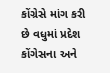કોંગ્રેસે માંગ કરી છે વધુમાં પ્રદેશ કોંગેસના અને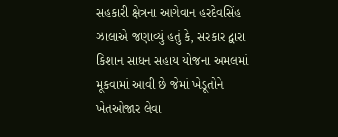સહકારી ક્ષેત્રના આગેવાન હરદેવસિંહ ઝાલાએ જણાવ્યું હતું કે, સરકાર દ્વારા કિશાન સાધન સહાય યોજના અમલમાં મૂકવામાં આવી છે જેમાં ખેડૂતોને ખેતઓજાર લેવા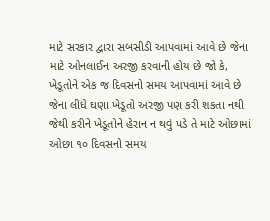માટે સરકાર દ્વારા સબસીડી આપવામાં આવે છે જેના માટે ઓનલાઈન અરજી કરવાની હોય છે જો કે, ખેડૂતોને એક જ દિવસનો સમય આપવામાં આવે છે જેના લીધે ઘણા ખેડૂતો અરજી પણ કરી શકતા નથી જેથી કરીને ખેડૂતોને હેરાન ન થવું પડે તે માટે ઓછામાં ઓછા ૧૦ દિવસનો સમય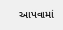આપવામાં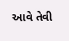આવે તેવી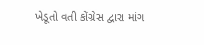ખેડૂતો વતી કોંગ્રેસ દ્વારા માંગ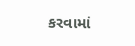કરવામાં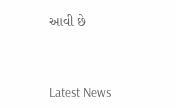આવી છે




Latest News